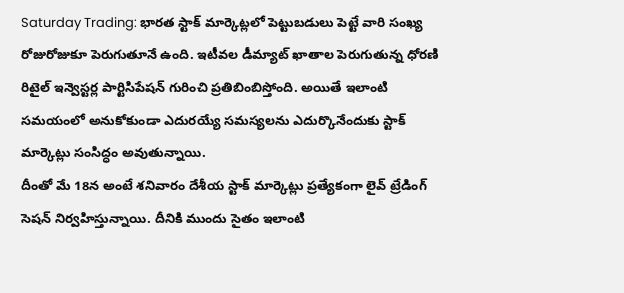Saturday Trading: భారత స్టాక్ మార్కెట్లలో పెట్టుబడులు పెట్టే వారి సంఖ్య రోజురోజుకూ పెరుగుతూనే ఉంది. ఇటీవల డీమ్యాట్ ఖాతాల పెరుగుతున్న ధోరణి రిటైల్ ఇన్వెస్టర్ల పార్టిసిపేషన్ గురించి ప్రతిబింబిస్తోంది. అయితే ఇలాంటి సమయంలో అనుకోకుండా ఎదురయ్యే సమస్యలను ఎదుర్కొనేందుకు స్టాక్ మార్కెట్లు సంసిద్ధం అవుతున్నాయి.
దీంతో మే 18న అంటే శనివారం దేశీయ స్టాక్ మార్కెట్లు ప్రత్యేకంగా లైవ్ ట్రేడింగ్ సెషన్ నిర్వహిస్తున్నాయి. దీనికి ముందు సైతం ఇలాంటి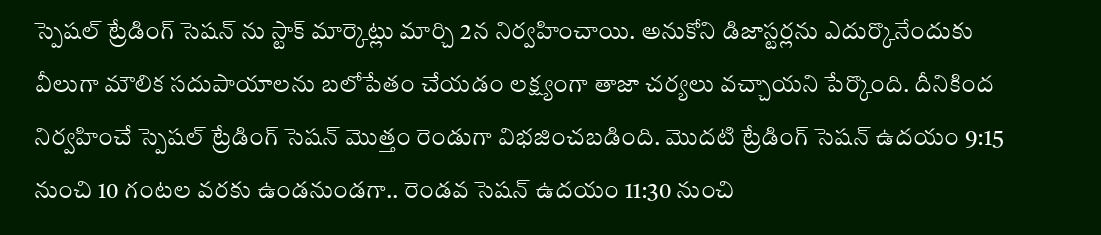స్పెషల్ ట్రేడింగ్ సెషన్ ను స్టాక్ మార్కెట్లు మార్చి 2న నిర్వహించాయి. అనుకోని డిజాస్టర్లను ఎదుర్కొనేందుకు వీలుగా మౌలిక సదుపాయాలను బలోపేతం చేయడం లక్ష్యంగా తాజా చర్యలు వచ్చాయని పేర్కొంది. దీనికింద నిర్వహించే స్పెషల్ ట్రేడింగ్ సెషన్ మెుత్తం రెండుగా విభజించబడింది. మొదటి ట్రేడింగ్ సెషన్ ఉదయం 9:15 నుంచి 10 గంటల వరకు ఉండనుండగా.. రెండవ సెషన్ ఉదయం 11:30 నుంచి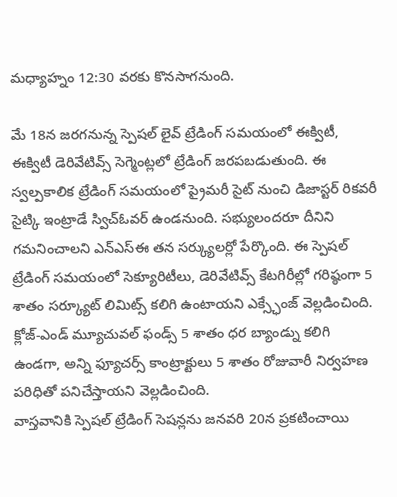మధ్యాహ్నం 12:30 వరకు కొనసాగనుంది.

మే 18న జరగనున్న స్పెషల్ లైవ్ ట్రేడింగ్ సమయంలో ఈక్విటీ, ఈక్విటీ డెరివేటివ్స్ సెగ్మెంట్లలో ట్రేడింగ్ జరపబడుతుంది. ఈ స్వల్పకాలిక ట్రేడింగ్ సమయంలో ప్రైమరీ సైట్ నుంచి డిజాస్టర్ రికవరీ సైట్కి ఇంట్రాడే స్విచ్ఓవర్ ఉండనుంది. సభ్యులందరూ దీనిని గమనించాలని ఎన్ఎస్ఈ తన సర్క్యులర్లో పేర్కొంది. ఈ స్పెషల్ ట్రేడింగ్ సమయంలో సెక్యూరిటీలు, డెరివేటివ్స్ కేటగిరీల్లో గరిష్ఠంగా 5 శాతం సర్క్యూట్ లిమిట్స్ కలిగి ఉంటాయని ఎక్స్ఛేంజ్ వెల్లడించింది. క్లోజ్-ఎండ్ మ్యూచువల్ ఫండ్స్ 5 శాతం ధర బ్యాండ్ను కలిగి ఉండగా, అన్ని ఫ్యూచర్స్ కాంట్రాక్టులు 5 శాతం రోజువారీ నిర్వహణ పరిధితో పనిచేస్తాయని వెల్లడించింది.
వాస్తవానికి స్పెషల్ ట్రేడింగ్ సెషన్లను జనవరి 20న ప్రకటించాయి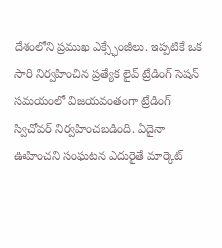దేశంలోని ప్రముఖ ఎక్స్ఛేంజీలు. ఇప్పటికే ఒక సారి నిర్వహించిన ప్రత్యేక లైవ్ ట్రేడింగ్ సెషన్ సమయంలో విజయవంతంగా ట్రేడింగ్ స్విచోవర్ నిర్వహించబడింది. ఏదైనా ఊహించని సంఘటన ఎదురైతే మార్కెట్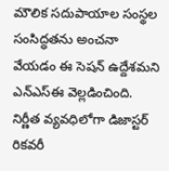మౌలిక సదుపాయాల సంస్థల సంసిద్ధతను అంచనా వేయడం ఈ సెషన్ ఉద్దేశమని ఎన్ఎస్ఈ వెల్లడించింది. నిర్ణీత వ్యవధిలోగా డిజాస్టర్ రికవరీ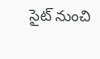సైట్ నుంచి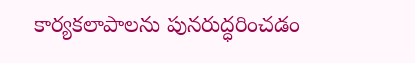కార్యకలాపాలను పునరుద్ధరించడం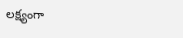లక్ష్యంగా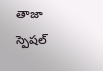తాజా స్పెషల్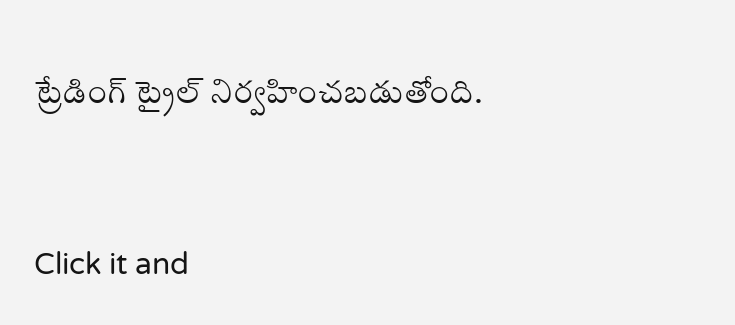ట్రేడింగ్ ట్రైల్ నిర్వహించబడుతోంది.


Click it and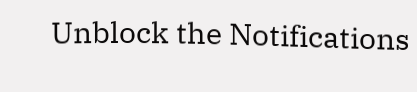Unblock the Notifications